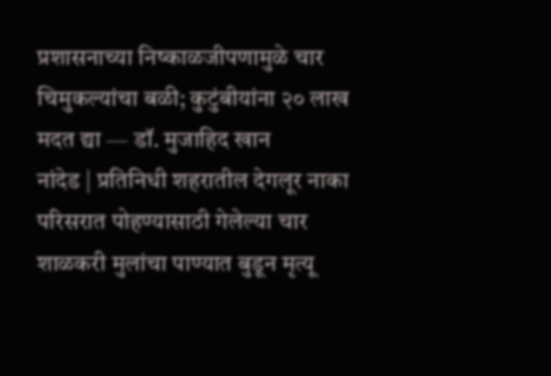प्रशासनाच्या निष्काळजीपणामुळे चार चिमुकल्यांचा बळी; कुटुंबीयांना २० लाख मदत द्या — डॉ. मुजाहिद खान
नांदेड | प्रतिनिधी शहरातील देगलूर नाका परिसरात पोहण्यासाठी गेलेल्या चार शाळकरी मुलांचा पाण्यात बुडून मृत्यू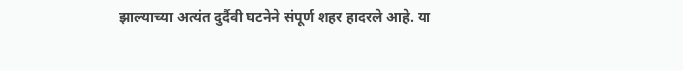झाल्याच्या अत्यंत दुर्दैवी घटनेने संपूर्ण शहर हादरले आहे. या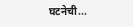घटनेची...